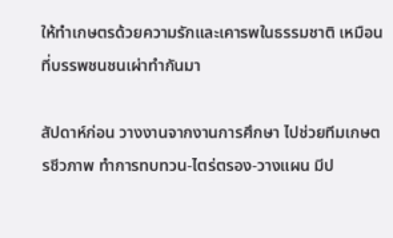ให้ทำเกษตรด้วยความรักและเคารพในธรรมชาติ เหมือนที่บรรพชนชนเผ่าทำกันมา

สัปดาห์ก่อน วางงานจากงานการศึกษา ไปช่วยทีมเกษตรชีวภาพ ทำการทบทวน-ไตร่ตรอง-วางแผน มีป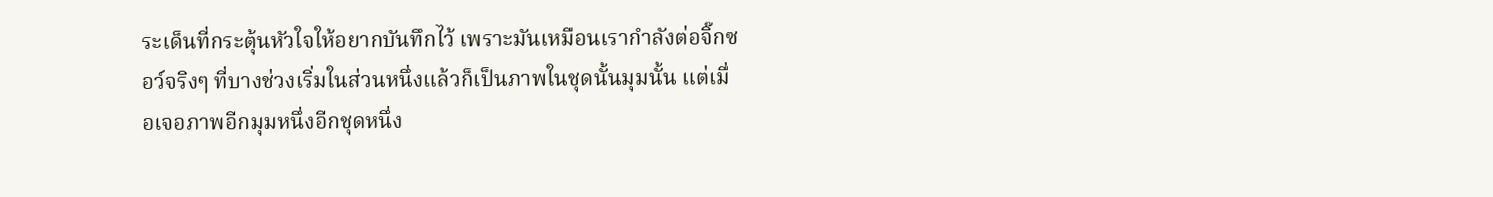ระเด็นที่กระตุ้นหัวใจให้อยากบันทึกไว้ เพราะมันเหมือนเรากำลังต่อจิ๊กซอว์จริงๆ ที่บางช่วงเริ่มในส่วนหนึ่งแล้วก็เป็นภาพในชุดนั้นมุมนั้น แต่เมื่อเจอภาพอีกมุมหนึ่งอีกชุดหนึ่ง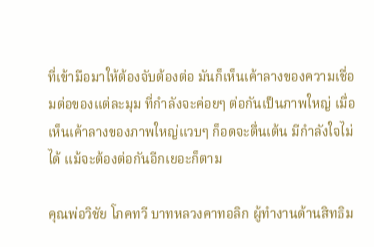ที่เข้ามือมาให้ต้องจับต้องต่อ มันก็เห็นเค้าลางของความเชื่อมต่อของแต่ละมุม ที่กำลังจะค่อยๆ ต่อกันเป็นภาพใหญ่ เมื่อเห็นเค้าลางของภาพใหญ่แวบๆ ก็อดจะตื่นเต้น มีกำลังใจไม่ได้ แม้จะต้องต่อกันอีกเยอะก็ตาม

คุณพ่อวิชัย โภคทวี บาทหลวงคาทอลิก ผู้ทำงานด้านสิทธิม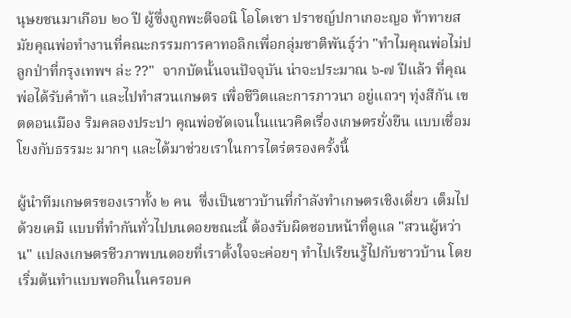นุษยชนมาเกือบ ๒๐ ปี ผู้ซึ่งถูกพะตีจอนิ โอโดเชา ปราชญ์ปกาเกอะญอ ท้าทายสมัยคุณพ่อทำงานที่คณะกรรมการคาทอลิกเพื่อกลุ่มชาติพันธุ์ว่า "ทำไมคุณพ่อไม่ปลูกป่าที่กรุงเทพฯ ล่ะ ??"  จากบัดนั้นจนปัจจุบัน น่าจะประมาณ ๖-๗ ปีแล้ว ที่คุณพ่อได้รับคำท้า และไปทำสวนเกษตร เพื่อชีวิตและการภาวนา อยู่แถวๆ ทุ่งสีกัน เขตดอนเมือง ริมคลองประปา คุณพ่อชัดเจนในแนวคิดเรื่องเกษตรยั่งยืน แบบเชื่อมโยงกับธรรมะ มากๆ และได้มาช่วยเราในการไตร่ตรองครั้งนี้

ผู้นำทีมเกษตรของเราทั้ง ๒ คน  ซึ่งเป็นชาวบ้านที่กำลังทำเกษตรเชิงเดี่ยว เต็มไปด้วยเคมี แบบที่ทำกันทั่วไปบนดอยขณะนี้ ต้องรับผิดชอบหน้าที่ดูแล "สวนผู้หว่าน" แปลงเกษตรชีวภาพบนดอยที่เราตั้งใจจะค่อยๆ ทำไปเรียนรู้ไปกับชาวบ้าน โดยเริ่มต้นทำแบบพอกินในครอบค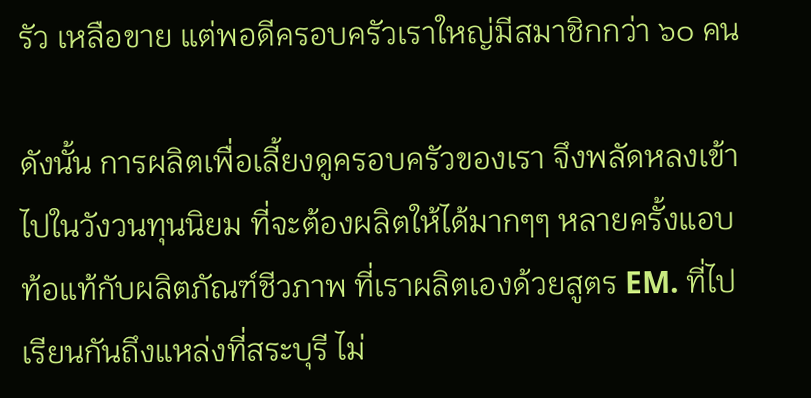รัว เหลือขาย แต่พอดีครอบครัวเราใหญ่มีสมาชิกกว่า ๖๐ คน

ดังนั้น การผลิตเพื่อเลี้ยงดูครอบครัวของเรา จึงพลัดหลงเข้าไปในวังวนทุนนิยม ที่จะต้องผลิตให้ได้มากๆๆ หลายครั้งแอบท้อแท้กับผลิตภัณฑ์ชีวภาพ ที่เราผลิตเองด้วยสูตร EM. ที่ไปเรียนกันถึงแหล่งที่สระบุรี ไม่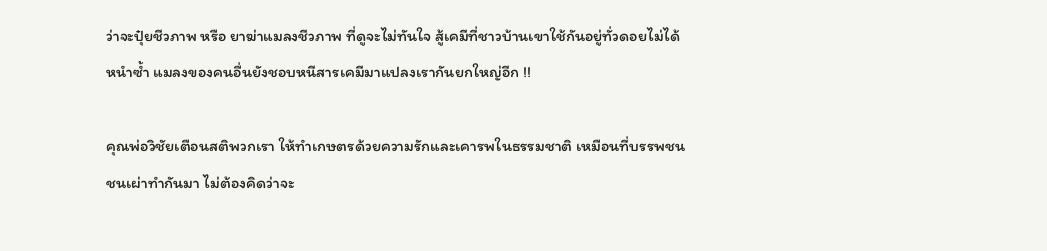ว่าจะปุ๋ยชีวภาพ หรือ ยาฆ่าแมลงชีวภาพ ที่ดูจะไม่ทันใจ สู้เคมีที่ชาวบ้านเขาใช้กันอยู่ทั่วดอยไม่ได้ หนำซ้ำ แมลงของคนอื่นยังชอบหนีสารเคมีมาแปลงเรากันยกใหญ่อีก !!

คุณพ่อวิชัยเตือนสติพวกเรา ให้ทำเกษตรด้วยความรักและเคารพในธรรมชาติ เหมือนที่บรรพชนชนเผ่าทำกันมา ไม่ต้องคิดว่าจะ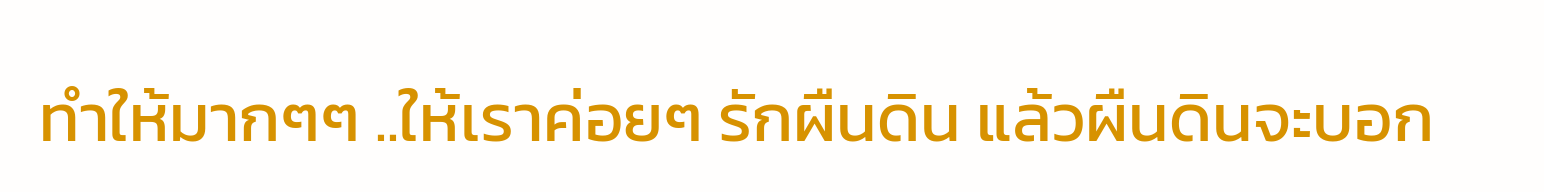ทำให้มากๆๆ ..ให้เราค่อยๆ รักผืนดิน แล้วผืนดินจะบอก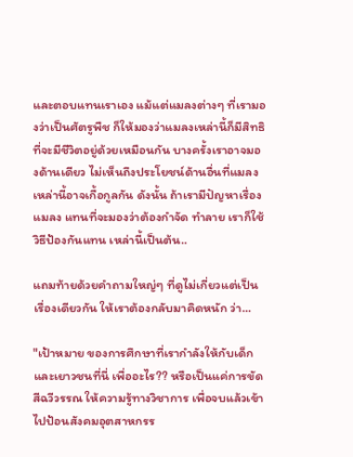และตอบแทนเราเอง แม้แต่แมลงต่างๆ ที่เรามองว่าเป็นศัตรูพืช ก็ให้มองว่าแมลงเหล่านี้ก็มีสิทธิที่จะมีชีวิตอยู่ด้วยเหมือนกัน บางครั้งเราอาจมองด้านเดียว ไม่เห็นถึงประโยชน์ด้านอื่นที่แมลงเหล่านี้อาจเกื้อกูลกัน ดังนั้น ถ้าเรามีปัญหาเรื่องแมลง แทนที่จะมองว่าต้องกำจัด ทำลาย เราก็ใช้วิธีป้องกันแทน เหล่านี้เป็นต้น..

แถมท้ายด้วยคำถามใหญ่ๆ ที่ดูไม่เกี่ยวแต่เป็นเรื่องเดียวกัน ให้เราต้องกลับมาคิดหนัก ว่า...

"เป้าหมาย ของการศึกษาที่เรากำลังให้กับเด็กและเยาวชนที่นี่ เพื่ออะไร?? หรือเป็นแค่การขัดสีฉวีวรรณ ให้ความรู้ทางวิชาการ เพื่อจบแล้วเข้าไปป้อนสังคมอุตสาหกรร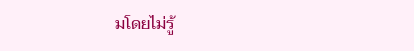มโดยไม่รู้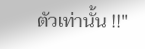ตัวเท่านั้น !!"